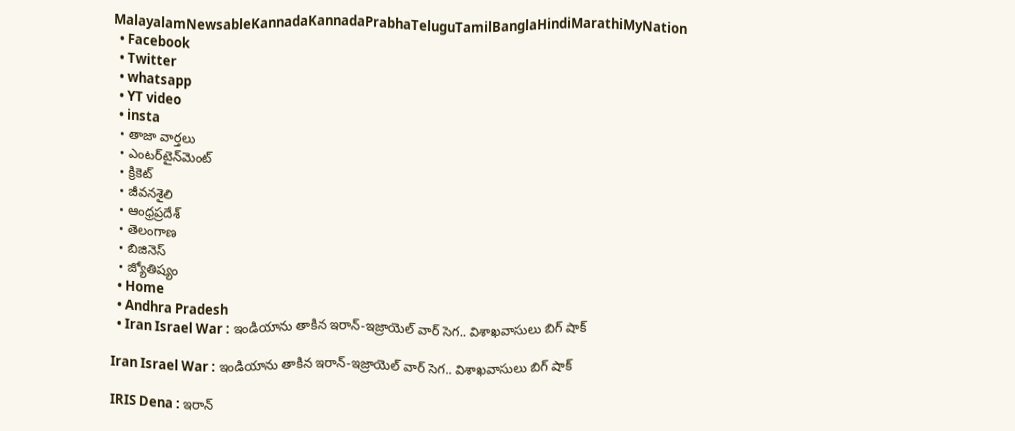MalayalamNewsableKannadaKannadaPrabhaTeluguTamilBanglaHindiMarathiMyNation
  • Facebook
  • Twitter
  • whatsapp
  • YT video
  • insta
  • తాజా వార్తలు
  • ఎంటర్‌టైన్‌మెంట్
  • క్రికెట్
  • జీవనశైలి
  • ఆంధ్రప్రదేశ్
  • తెలంగాణ
  • బిజినెస్
  • జ్యోతిష్యం
  • Home
  • Andhra Pradesh
  • Iran Israel War : ఇండియాను తాకిన ఇరాన్-ఇజ్రాయెల్ వార్ సెగ.. విశాఖవాసులు బిగ్ షాక్

Iran Israel War : ఇండియాను తాకిన ఇరాన్-ఇజ్రాయెల్ వార్ సెగ.. విశాఖవాసులు బిగ్ షాక్

IRIS Dena : ఇరాన్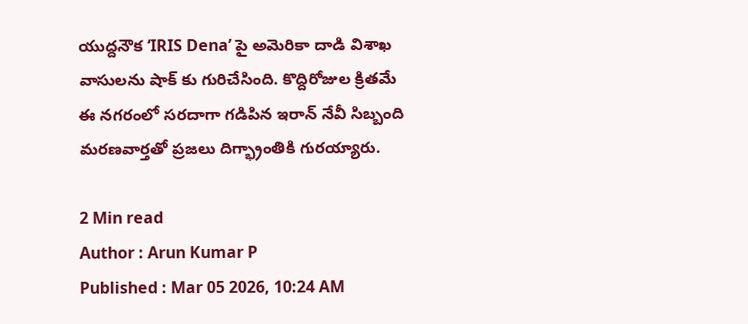యుద్దనౌక ‘IRIS Dena’ పై అమెరికా దాడి విశాఖ వాసులను షాక్ కు గురిచేసింది. కొద్దిరోజుల క్రితమే ఈ నగరంలో సరదాగా గడిపిన ఇరాన్ నేవీ సిబ్బంది మరణవార్తతో ప్రజలు దిగ్భ్రాంతికి గురయ్యారు.

2 Min read
Author : Arun Kumar P
Published : Mar 05 2026, 10:24 AM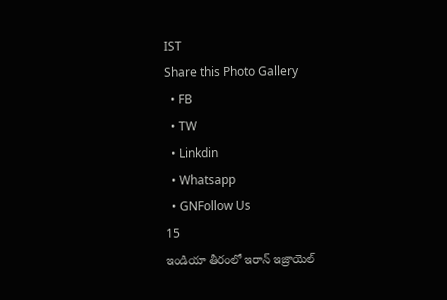IST
Share this Photo Gallery
  • FB
  • TW
  • Linkdin
  • Whatsapp
  • GNFollow Us
15
ఇండియా తీరంలో ఇరాన్ ఇజ్రాయెల్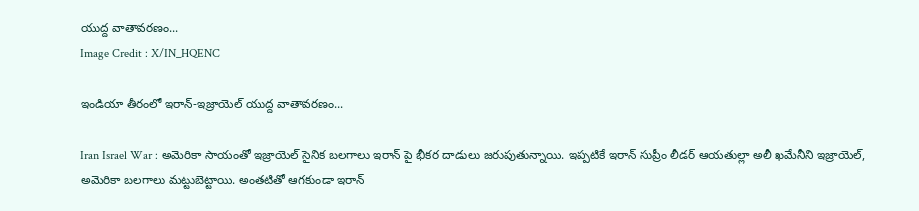యుద్ద వాతావరణం...
Image Credit : X/IN_HQENC

ఇండియా తీరంలో ఇరాన్-ఇజ్రాయెల్ యుద్ద వాతావరణం...

Iran Israel War : అమెరికా సాయంతో ఇజ్రాయెల్ సైనిక బలగాలు ఇరాన్ పై భీకర దాడులు జరుపుతున్నాయి. ఇప్పటికే ఇరాన్ సుప్రీం లీడర్ ఆయతుల్లా అలీ ఖమేనీని ఇజ్రాయెల్, అమెరికా బలగాలు మట్టుబెట్టాయి. అంతటితో ఆగకుండా ఇరాన్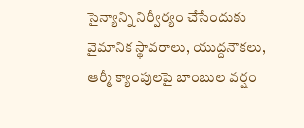సైన్యాన్ని నిర్వీర్యం చేసేందుకు వైమానిక స్థావరాలు, యుద్దనౌకలు, ఆర్మీ క్యాంపులపై బాంబుల వర్షం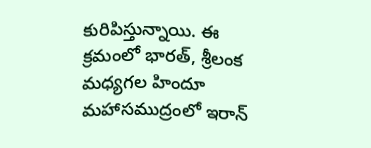కురిపిస్తున్నాయి. ఈ క్రమంలో భారత్, శ్రీలంక మధ్యగల హిందూ మహాసముద్రంలో ఇరాన్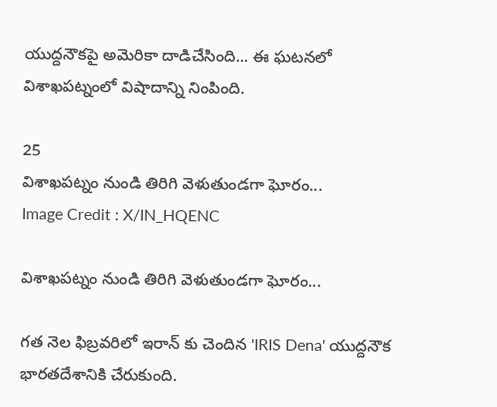యుద్దనౌకపై అమెరికా దాడిచేసింది... ఈ ఘటనలో విశాఖపట్నంలో విషాదాన్ని నింపింది.

25
విశాఖపట్నం నుండి తిరిగి వెళుతుండగా ఘోరం...
Image Credit : X/IN_HQENC

విశాఖపట్నం నుండి తిరిగి వెళుతుండగా ఘోరం...

గత నెల ఫిబ్రవరిలో ఇరాన్ కు చెందిన 'IRIS Dena' యుద్దనౌక భారతదేశానికి చేరుకుంది.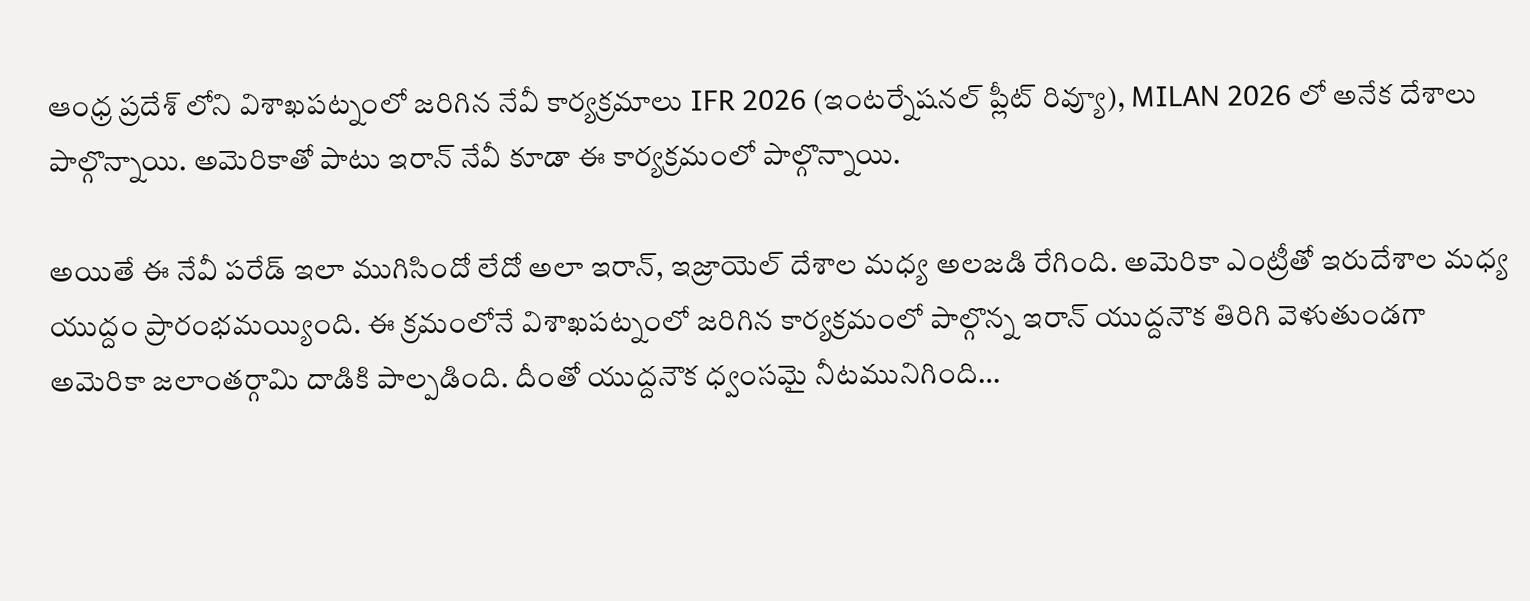ఆంధ్ర ప్రదేశ్ లోని విశాఖపట్నంలో జరిగిన నేవీ కార్యక్రమాలు IFR 2026 (ఇంటర్నేషనల్ ప్లీట్ రివ్యూ), MILAN 2026 లో అనేక దేశాలు పాల్గొన్నాయి. అమెరికాతో పాటు ఇరాన్ నేవీ కూడా ఈ కార్యక్రమంలో పాల్గొన్నాయి.

అయితే ఈ నేవీ పరేడ్ ఇలా ముగిసిందో లేదో అలా ఇరాన్, ఇజ్రాయెల్ దేశాల మధ్య అలజడి రేగింది. అమెరికా ఎంట్రీతో ఇరుదేశాల మధ్య యుద్దం ప్రారంభమయ్యింది. ఈ క్రమంలోనే విశాఖపట్నంలో జరిగిన కార్యక్రమంలో పాల్గొన్న ఇరాన్ యుద్దనౌక తిరిగి వెళుతుండగా అమెరికా జలాంతర్గామి దాడికి పాల్పడింది. దీంతో యుద్దనౌక ధ్వంసమై నీటమునిగింది…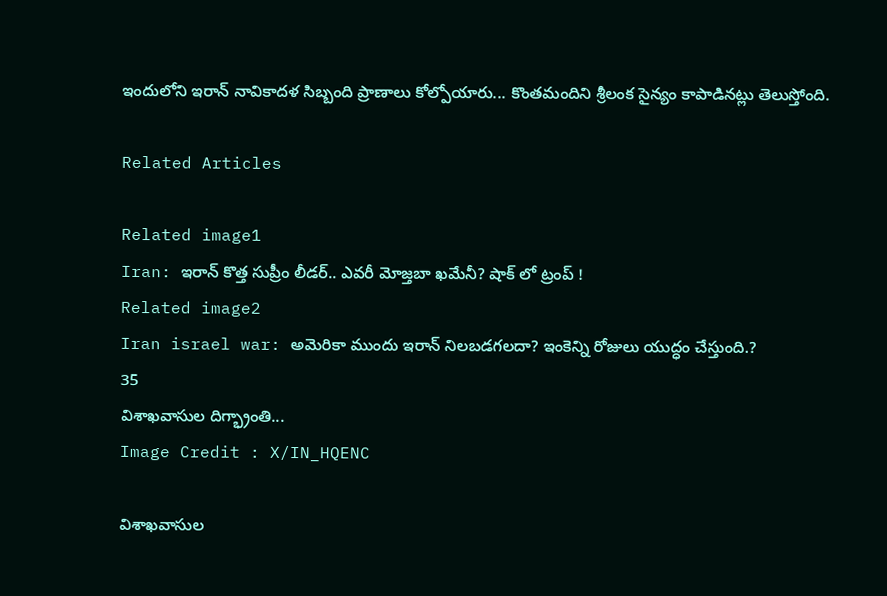ఇందులోని ఇరాన్ నావికాదళ సిబ్బంది ప్రాణాలు కోల్పోయారు... కొంతమందిని శ్రీలంక సైన్యం కాపాడినట్లు తెలుస్తోంది.

Related Articles

Related image1
Iran: ఇరాన్ కొత్త సుప్రీం లీడర్‌.. ఎవరీ మోజ్తబా ఖమేనీ? షాక్ లో ట్రంప్ !
Related image2
Iran israel war: అమెరికా ముందు ఇరాన్ నిల‌బ‌డ‌గ‌ల‌దా? ఇంకెన్ని రోజులు యుద్ధం చేస్తుంది.?
35
విశాఖవాసుల దిగ్భ్రాంతి...
Image Credit : X/IN_HQENC

విశాఖవాసుల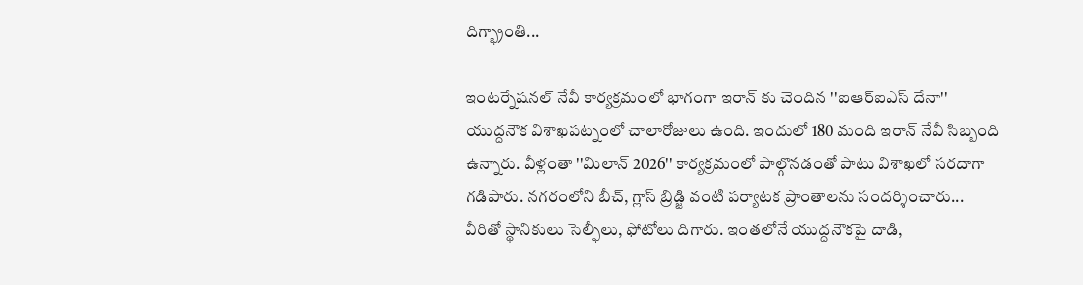దిగ్భ్రాంతి...

ఇంటర్నేషనల్ నేవీ కార్యక్రమంలో భాగంగా ఇరాన్ కు చెందిన ''ఐఆర్ఐఎస్ దేనా'' యుద్దనౌక విశాఖపట్నంలో చాలారోజులు ఉంది. ఇందులో 180 మంది ఇరాన్ నేవీ సిబ్బంది ఉన్నారు. వీళ్లంతా ''మిలాన్ 2026'' కార్యక్రమంలో పాల్గొనడంతో పాటు విశాఖలో సరదాగా గడిపారు. నగరంలోని బీచ్, గ్లాస్ బ్రిడ్జి వంటి పర్యాటక ప్రాంతాలను సందర్శించారు... వీరితో స్థానికులు సెల్ఫీలు, ఫోటోలు దిగారు. ఇంతలోనే యుద్దనౌకపై దాడి,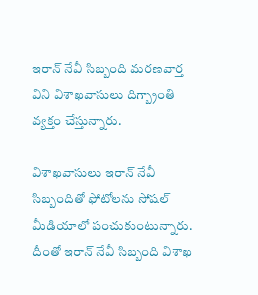ఇరాన్ నేవీ సిబ్బంది మరణవార్త విని విశాఖవాసులు దిగ్బ్రాంతి వ్యక్తం చేస్తున్నారు.

విశాఖవాసులు ఇరాన్ నేవీ సిబ్బందితో ఫోటోలను సోషల్ మీడియాలో పంచుకుంటున్నారు. దీంతో ఇరాన్ నేవీ సిబ్బంది విశాఖ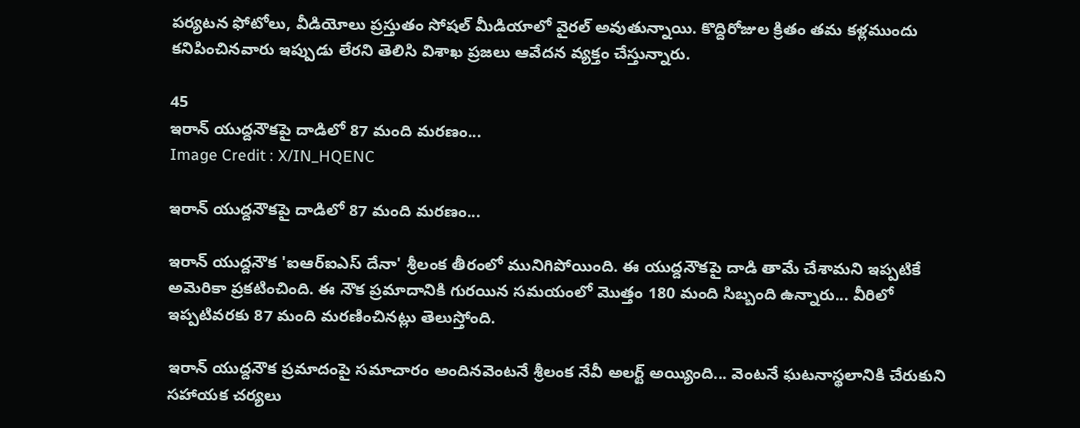పర్యటన ఫోటోలు, వీడియోలు ప్రస్తుతం సోషల్ మీడియాలో వైరల్ అవుతున్నాయి. కొద్దిరోజుల క్రితం తమ కళ్లముందు కనిపించినవారు ఇప్పుడు లేరని తెలిసి విశాఖ ప్రజలు ఆవేదన వ్యక్తం చేస్తున్నారు.

45
ఇరాన్ యుద్దనౌకపై దాడిలో 87 మంది మరణం...
Image Credit : X/IN_HQENC

ఇరాన్ యుద్దనౌకపై దాడిలో 87 మంది మరణం...

ఇరాన్ యుద్దనౌక 'ఐఆర్ఐఎస్ దేనా' శ్రీలంక తీరంలో మునిగిపోయింది. ఈ యుద్దనౌకపై దాడి తామే చేశామని ఇప్పటికే అమెరికా ప్రకటించింది. ఈ నౌక ప్రమాదానికి గురయిన సమయంలో మొత్తం 180 మంది సిబ్బంది ఉన్నారు... వీరిలో ఇప్పటివరకు 87 మంది మరణించినట్లు తెలుస్తోంది.

ఇరాన్ యుద్దనౌక ప్రమాదంపై సమాచారం అందినవెంటనే శ్రీలంక నేవీ అలర్ట్ అయ్యింది... వెంటనే ఘటనాస్థలానికి చేరుకుని సహాయక చర్యలు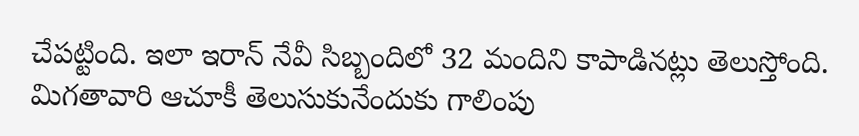చేపట్టింది. ఇలా ఇరాన్ నేవీ సిబ్బందిలో 32 మందిని కాపాడినట్లు తెలుస్తోంది. మిగతావారి ఆచూకీ తెలుసుకునేందుకు గాలింపు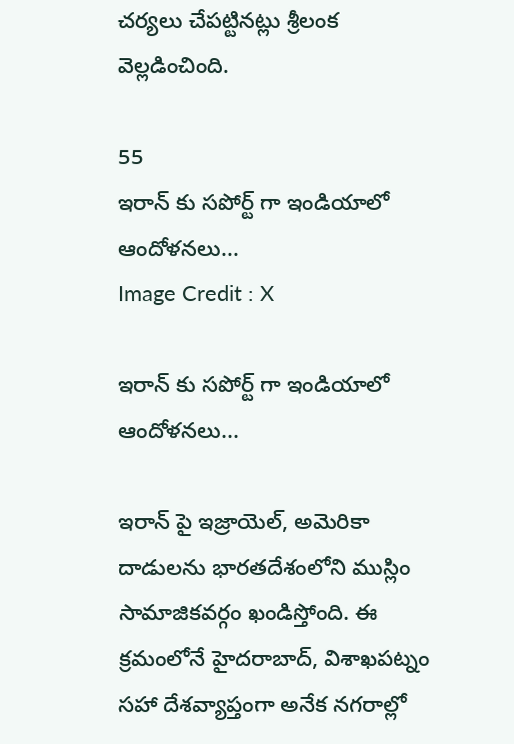చర్యలు చేపట్టినట్లు శ్రీలంక వెల్లడించింది.

55
ఇరాన్ కు సపోర్ట్ గా ఇండియాలో ఆందోళనలు...
Image Credit : X

ఇరాన్ కు సపోర్ట్ గా ఇండియాలో ఆందోళనలు...

ఇరాన్ పై ఇజ్రాయెల్, అమెరికా దాడులను భారతదేశంలోని ముస్లిం సామాజికవర్గం ఖండిస్తోంది. ఈ క్రమంలోనే హైదరాబాద్, విశాఖపట్నం సహా దేశవ్యాప్తంగా అనేక నగరాల్లో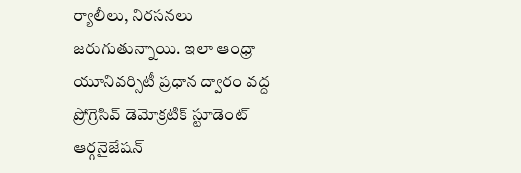ర్యాలీలు, నిరసనలు జరుగుతున్నాయి. ఇలా ఆంధ్రా యూనివర్సిటీ ప్రధాన ద్వారం వద్ద ప్రోగ్రెసివ్ డెమోక్రటిక్ స్టూడెంట్ ఆర్గనైజేషన్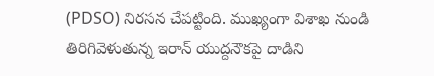(PDSO) నిరసన చేపట్టింది. ముఖ్యంగా విశాఖ నుండి తిరిగివెళుతున్న ఇరాన్ యుద్దనౌకపై దాడిని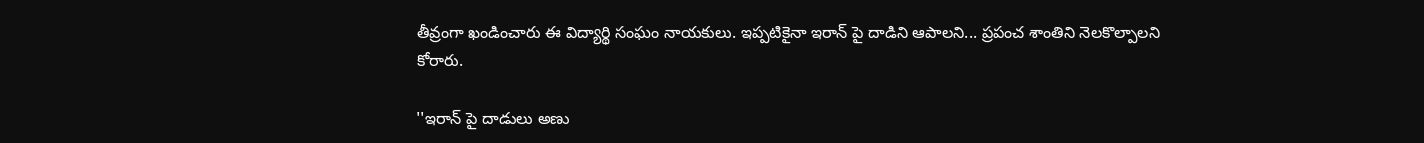తీవ్రంగా ఖండించారు ఈ విద్యార్థి సంఘం నాయకులు. ఇప్పటికైనా ఇరాన్ పై దాడిని ఆపాలని... ప్రపంచ శాంతిని నెలకొల్పాలని కోరారు.

''ఇరాన్ పై దాడులు అణు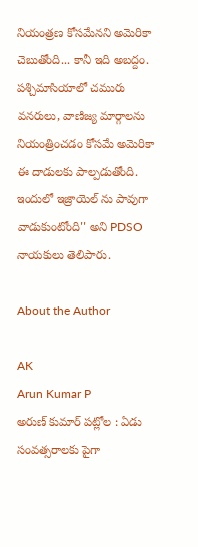నియంత్రణ కోసమేనని అమెరికా చెబుతోంది... కానీ ఇది అబద్దం. పశ్చిమాసియాలో చమురు వనరులు, వాణిజ్య మార్గాలను నియంత్రించడం కోసమే అమెరికా ఈ దాడులకు పాల్పడుతోంది. ఇందులో ఇజ్రాయెల్ ను పావుగా వాడుకుంటోంది'' అని PDSO నాయకులు తెలిపారు.

About the Author

AK
Arun Kumar P
అరుణ్ కుమార్ పట్లోల : ఏడు సంవత్సరాలకు పైగా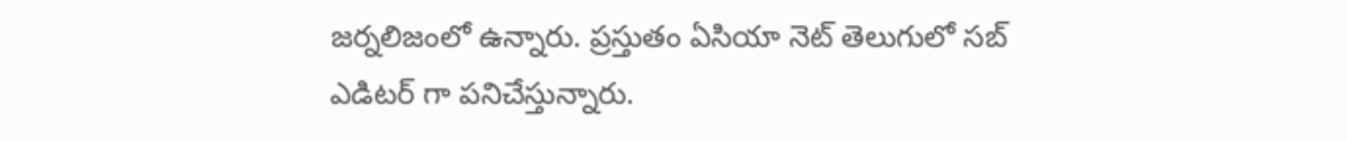జర్నలిజంలో ఉన్నారు. ప్రస్తుతం ఏసియా నెట్ తెలుగులో సబ్ ఎడిటర్ గా పనిచేస్తున్నారు.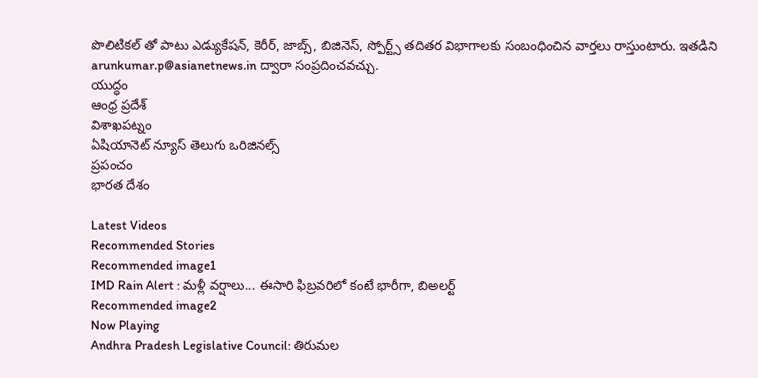పొలిటికల్ తో పాటు ఎడ్యుకేషన్, కెరీర్, జాబ్స్, బిజినెస్, స్పోర్ట్స్ తదితర విభాగాలకు సంబంధించిన వార్తలు రాస్తుంటారు. ఇతడిని arunkumar.p@asianetnews.in ద్వారా సంప్రదించవచ్చు.
యుద్ధం
ఆంధ్ర ప్రదేశ్
విశాఖపట్నం
ఏషియానెట్ న్యూస్ తెలుగు ఒరిజినల్స్
ప్రపంచం
భారత దేశం

Latest Videos
Recommended Stories
Recommended image1
IMD Rain Alert : మళ్లీ వర్షాలు... ఈసారి ఫిబ్రవరిలో కంటే భారీగా, బిఅలర్ట్
Recommended image2
Now Playing
Andhra Pradesh Legislative Council: తిరుమల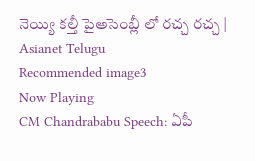నెయ్యి కల్తీ పైఅసెంబ్లీ లో రచ్చ రచ్చ | Asianet Telugu
Recommended image3
Now Playing
CM Chandrababu Speech: ఏపీ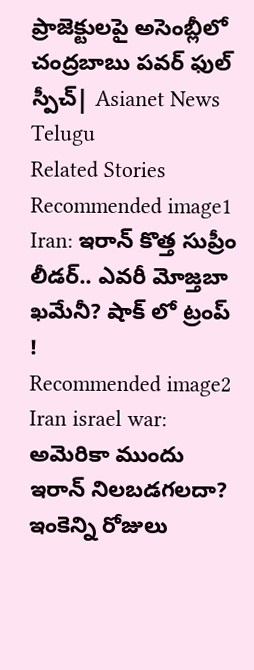ప్రాజెక్టులపై అసెంబ్లీలో చంద్రబాబు పవర్ ఫుల్ స్పీచ్| Asianet News Telugu
Related Stories
Recommended image1
Iran: ఇరాన్ కొత్త సుప్రీం లీడర్‌.. ఎవరీ మోజ్తబా ఖమేనీ? షాక్ లో ట్రంప్ !
Recommended image2
Iran israel war: అమెరికా ముందు ఇరాన్ నిల‌బ‌డ‌గ‌ల‌దా? ఇంకెన్ని రోజులు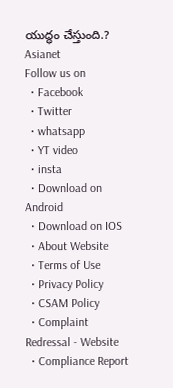యుద్ధం చేస్తుంది.?
Asianet
Follow us on
  • Facebook
  • Twitter
  • whatsapp
  • YT video
  • insta
  • Download on Android
  • Download on IOS
  • About Website
  • Terms of Use
  • Privacy Policy
  • CSAM Policy
  • Complaint Redressal - Website
  • Compliance Report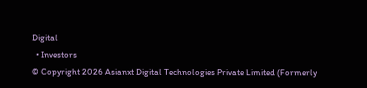Digital
  • Investors
© Copyright 2026 Asianxt Digital Technologies Private Limited (Formerly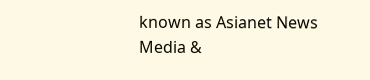known as Asianet News Media &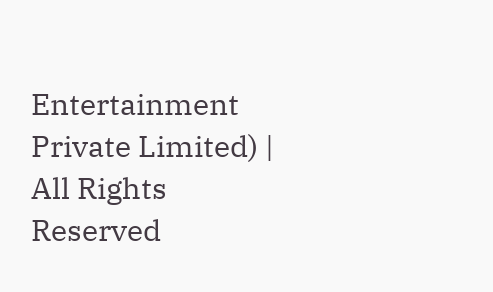Entertainment Private Limited) | All Rights Reserved